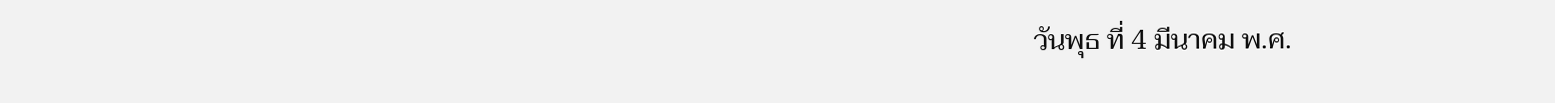วันพุธ ที่ 4 มีนาคม พ.ศ.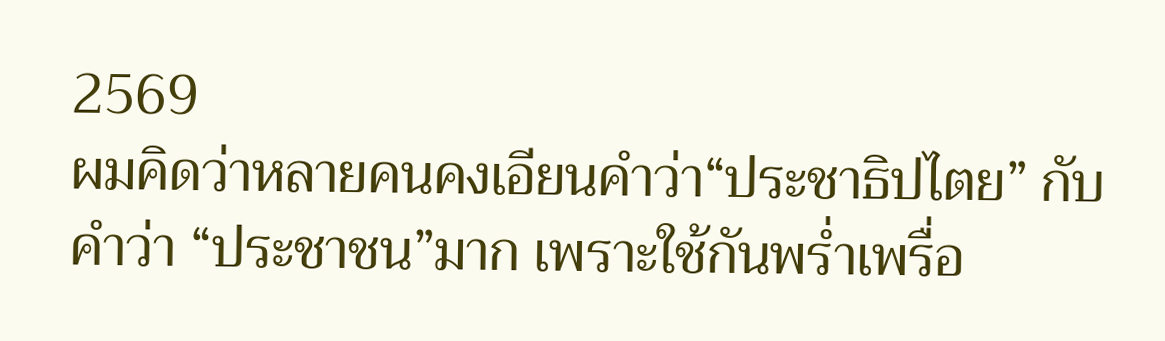2569
ผมคิดว่าหลายคนคงเอียนคำว่า“ประชาธิปไตย” กับคำว่า “ประชาชน”มาก เพราะใช้กันพร่ำเพรื่อ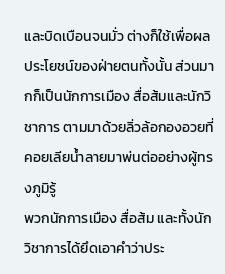และบิดเบือนจนมั่ว ต่างก็ใช้เพื่อผลประโยชน์ของฝ่ายตนทั้งนั้น ส่วนมากก็เป็นนักการเมือง สื่อส้มและนักวิชาการ ตามมาด้วยลิ่วล้อกองอวยที่คอยเลียน้ำลายมาพ่นต่ออย่างผู้ทรงภูมิรู้
พวกนักการเมือง สื่อส้ม และทั้งนักวิชาการได้ยึดเอาคำว่าประ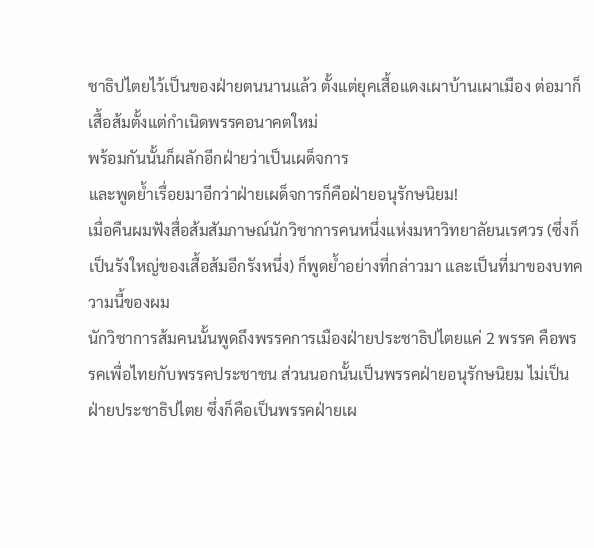ชาธิปไตยไว้เป็นของฝ่ายตนนานแล้ว ตั้งแต่ยุคเสื้อแดงเผาบ้านเผาเมือง ต่อมาก็เสื้อส้มตั้งแต่กำเนิดพรรคอนาคตใหม่
พร้อมกันนั้นก็ผลักอีกฝ่ายว่าเป็นเผด็จการ
และพูดย้ำเรื่อยมาอีกว่าฝ่ายเผด็จการก็คือฝ่ายอนุรักษนิยม!
เมื่อคืนผมฟังสื่อส้มสัมภาษณ์นักวิชาการคนหนึ่งแห่งมหาวิทยาลัยนเรศวร (ซึ่งก็เป็นรังใหญ่ของเสื้อส้มอีกรังหนึ่ง) ก็พูดย้ำอย่างที่กล่าวมา และเป็นที่มาของบทความนี้ของผม
นักวิชาการส้มคนนั้นพูดถึงพรรคการเมืองฝ่ายประชาธิปไตยแค่ 2 พรรค คือพรรคเพื่อไทยกับพรรคประชาชน ส่วนนอกนั้นเป็นพรรคฝ่ายอนุรักษนิยม ไม่เป็นฝ่ายประชาธิปไตย ซึ่งก็คือเป็นพรรคฝ่ายเผ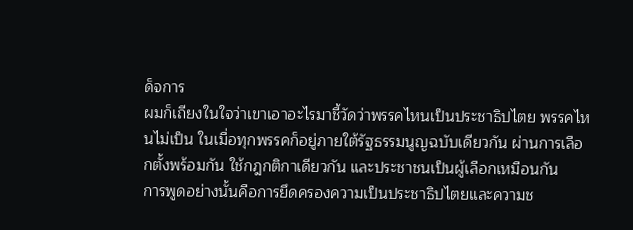ด็จการ
ผมก็เถียงในใจว่าเขาเอาอะไรมาชี้วัดว่าพรรคไหนเป็นประชาธิปไตย พรรคไหนไม่เป็น ในเมื่อทุกพรรคก็อยู่ภายใต้รัฐธรรมนูญฉบับเดียวกัน ผ่านการเลือกตั้งพร้อมกัน ใช้กฎกติกาเดียวกัน และประชาชนเป็นผู้เลือกเหมือนกัน
การพูดอย่างนั้นคือการยึดครองความเป็นประชาธิปไตยและความช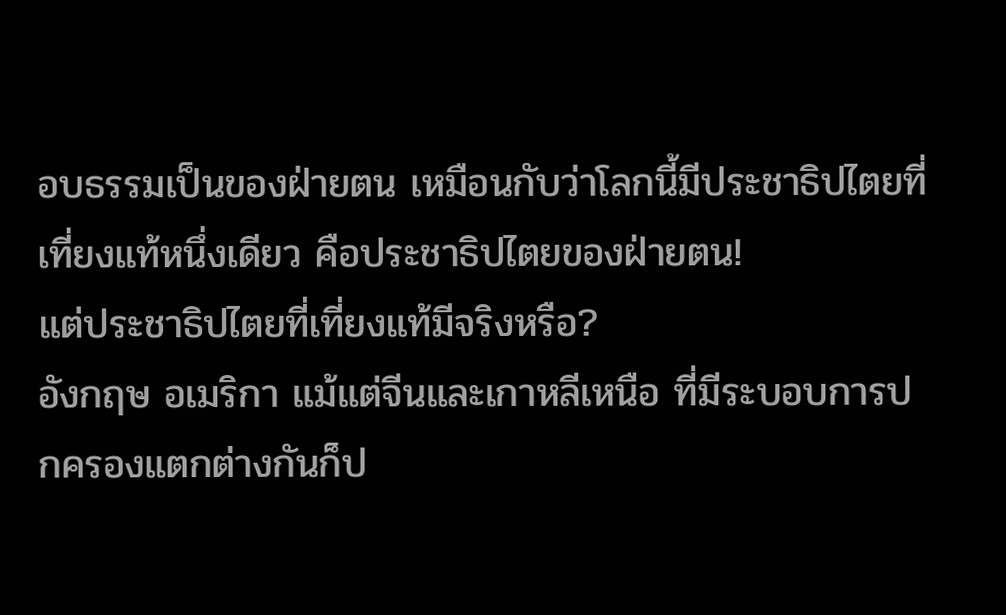อบธรรมเป็นของฝ่ายตน เหมือนกับว่าโลกนี้มีประชาธิปไตยที่เที่ยงแท้หนึ่งเดียว คือประชาธิปไตยของฝ่ายตน!
แต่ประชาธิปไตยที่เที่ยงแท้มีจริงหรือ?
อังกฤษ อเมริกา แม้แต่จีนและเกาหลีเหนือ ที่มีระบอบการปกครองแตกต่างกันก็ป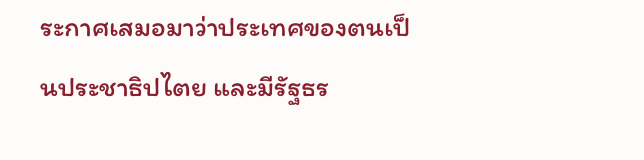ระกาศเสมอมาว่าประเทศของตนเป็นประชาธิปไตย และมีรัฐธร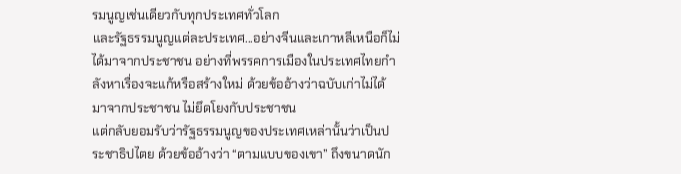รมนูญเช่นเดียวกับทุกประเทศทั่วโลก
และรัฐธรรมนูญแต่ละประเทศ...อย่างจีนและเกาหลีเหนือก็ไม่ได้มาจากประชาชน อย่างที่พรรคการเมืองในประเทศไทยกำลังหาเรื่องจะแก้หรือสร้างใหม่ ด้วยข้ออ้างว่าฉบับเก่าไม่ได้
มาจากประชาชน ไม่ยึดโยงกับประชาชน
แต่กลับยอมรับว่ารัฐธรรมนูญของประเทศเหล่านั้นว่าเป็นประชาธิปไตย ด้วยข้ออ้างว่า “ตามแบบของเขา” ถึงขนาดนัก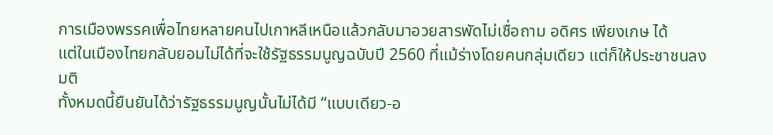การเมืองพรรคเพื่อไทยหลายคนไปเกาหลีเหนือแล้วกลับมาอวยสารพัดไม่เชื่อถาม อดิศร เพียงเกษ ได้
แต่ในเมืองไทยกลับยอมไม่ได้ที่จะใช้รัฐธรรมนูญฉบับปี 2560 ที่แม้ร่างโดยคนกลุ่มเดียว แต่ก็ให้ประชาชนลงมติ
ทั้งหมดนี้ยืนยันได้ว่ารัฐธรรมนูญนั้นไม่ได้มี “แบบเดียว-อ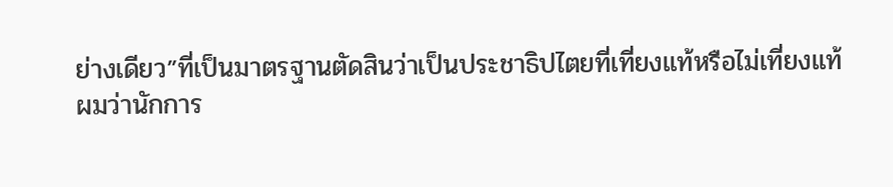ย่างเดียว”ที่เป็นมาตรฐานตัดสินว่าเป็นประชาธิปไตยที่เที่ยงแท้หรือไม่เที่ยงแท้
ผมว่านักการ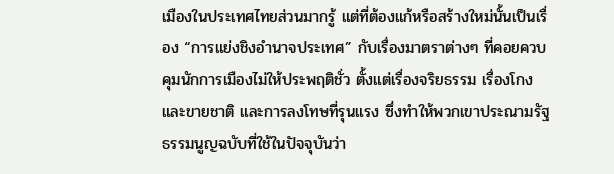เมืองในประเทศไทยส่วนมากรู้ แต่ที่ต้องแก้หรือสร้างใหม่นั้นเป็นเรื่อง “การแย่งชิงอำนาจประเทศ” กับเรื่องมาตราต่างๆ ที่คอยควบคุมนักการเมืองไม่ให้ประพฤติชั่ว ตั้งแต่เรื่องจริยธรรม เรื่องโกงและขายชาติ และการลงโทษที่รุนแรง ซึ่งทำให้พวกเขาประณามรัฐธรรมนูญฉบับที่ใช้ในปัจจุบันว่า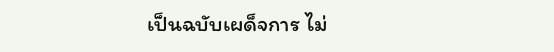เป็นฉบับเผด็จการ ไม่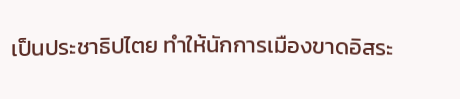เป็นประชาธิปไตย ทำให้นักการเมืองขาดอิสระ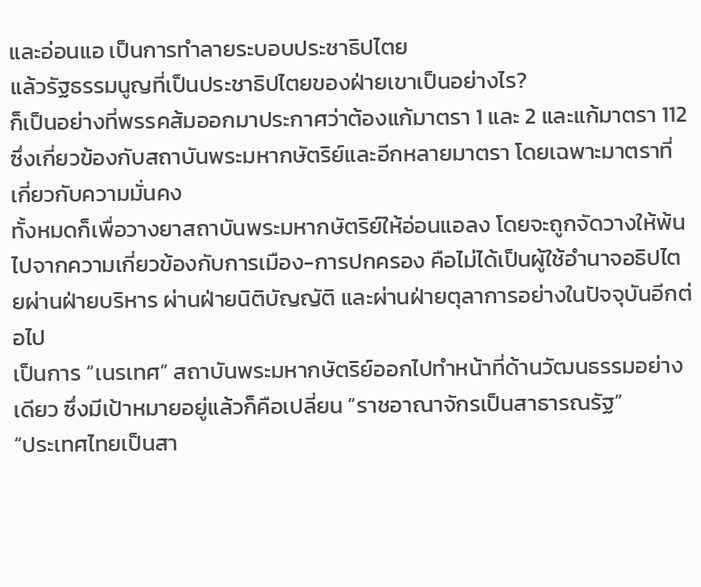และอ่อนแอ เป็นการทำลายระบอบประชาธิปไตย
แล้วรัฐธรรมนูญที่เป็นประชาธิปไตยของฝ่ายเขาเป็นอย่างไร?
ก็เป็นอย่างที่พรรคส้มออกมาประกาศว่าต้องแก้มาตรา 1 และ 2 และแก้มาตรา 112 ซึ่งเกี่ยวข้องกับสถาบันพระมหากษัตริย์และอีกหลายมาตรา โดยเฉพาะมาตราที่เกี่ยวกับความมั่นคง
ทั้งหมดก็เพื่อวางยาสถาบันพระมหากษัตริย์ให้อ่อนแอลง โดยจะถูกจัดวางให้พ้นไปจากความเกี่ยวข้องกับการเมือง-การปกครอง คือไม่ได้เป็นผู้ใช้อำนาจอธิปไตยผ่านฝ่ายบริหาร ผ่านฝ่ายนิติบัญญัติ และผ่านฝ่ายตุลาการอย่างในปัจจุบันอีกต่อไป
เป็นการ “เนรเทศ” สถาบันพระมหากษัตริย์ออกไปทำหน้าที่ด้านวัฒนธรรมอย่างเดียว ซึ่งมีเป้าหมายอยู่แล้วก็คือเปลี่ยน “ราชอาณาจักรเป็นสาธารณรัฐ”
“ประเทศไทยเป็นสา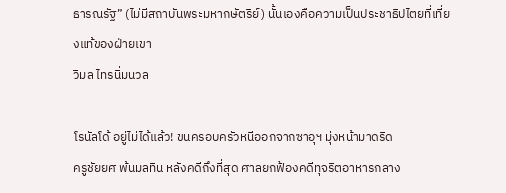ธารณรัฐ” (ไม่มีสถาบันพระมหากษัตริย์) นั้นเองคือความเป็นประชาธิปไตยที่เที่ยงแท้ของฝ่ายเขา
วิมล ไทรนิ่มนวล

โรนัลโด้ อยู่ไม่ได้แล้ว! ขนครอบครัวหนีออกจากซาอุฯ มุ่งหน้ามาดริด
ครูชัยยศ พ้นมลทิน หลังคดีถึงที่สุด ศาลยกฟ้องคดีทุจริตอาหารกลาง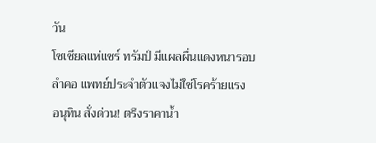วัน
โซเชียลแห่แชร์ ทรัมป์ มีแผลผื่นแดงหนารอบลำคอ แพทย์ประจำตัวแจงไม่ใช่โรคร้ายแรง
อนุทิน สั่งด่วน! ตรึงราคาน้ำ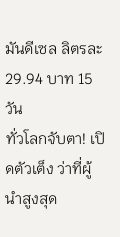มันดีเซล ลิตรละ 29.94 บาท 15 วัน
ทั่วโลกจับตา! เปิดตัวเต็ง ว่าที่ผู้นำสูงสุด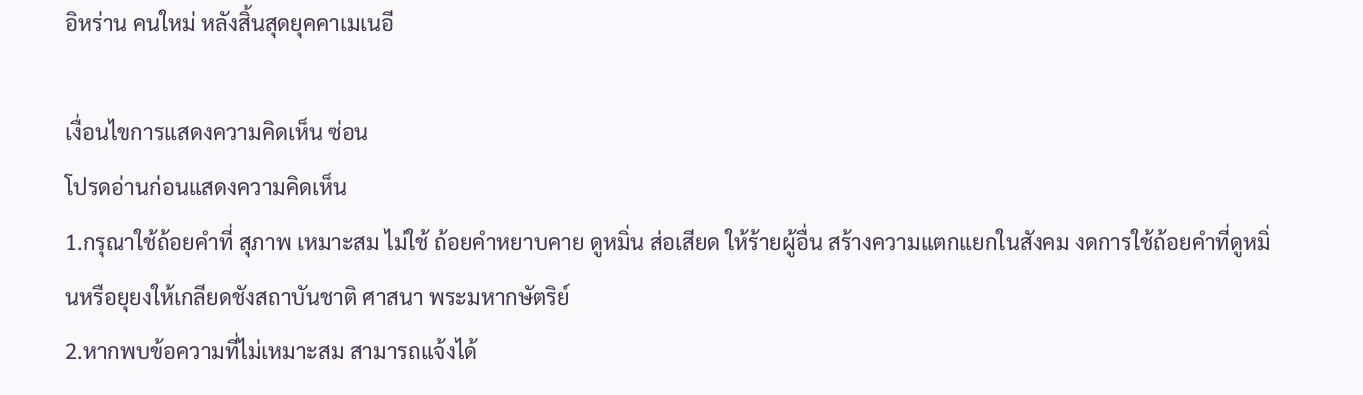อิหร่าน คนใหม่ หลังสิ้นสุดยุคคาเมเนอี

เงื่อนไขการแสดงความคิดเห็น ซ่อน
โปรดอ่านก่อนแสดงความคิดเห็น
1.กรุณาใช้ถ้อยคำที่ สุภาพ เหมาะสม ไม่ใช้ ถ้อยคำหยาบคาย ดูหมิ่น ส่อเสียด ให้ร้ายผู้อื่น สร้างความแตกแยกในสังคม งดการใช้ถ้อยคำที่ดูหมิ่นหรือยุยงให้เกลียดชังสถาบันชาติ ศาสนา พระมหากษัตริย์
2.หากพบข้อความที่ไม่เหมาะสม สามารถแจ้งได้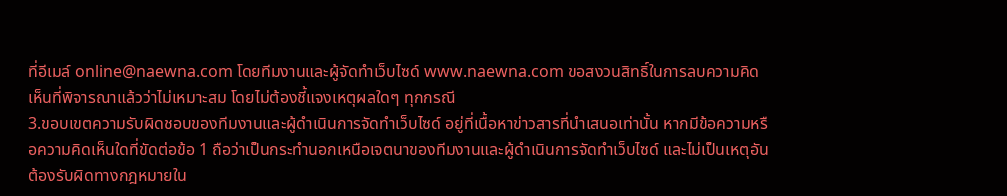ที่อีเมล์ online@naewna.com โดยทีมงานและผู้จัดทำเว็บไซด์ www.naewna.com ขอสงวนสิทธิ์ในการลบความคิดเห็นที่พิจารณาแล้วว่าไม่เหมาะสม โดยไม่ต้องชี้แจงเหตุผลใดๆ ทุกกรณี
3.ขอบเขตความรับผิดชอบของทีมงานและผู้ดำเนินการจัดทำเว็บไซด์ อยู่ที่เนื้อหาข่าวสารที่นำเสนอเท่านั้น หากมีข้อความหรือความคิดเห็นใดที่ขัดต่อข้อ 1 ถือว่าเป็นกระทำนอกเหนือเจตนาของทีมงานและผู้ดำเนินการจัดทำเว็บไซด์ และไม่เป็นเหตุอันต้องรับผิดทางกฎหมายใน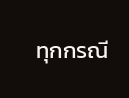ทุกกรณี